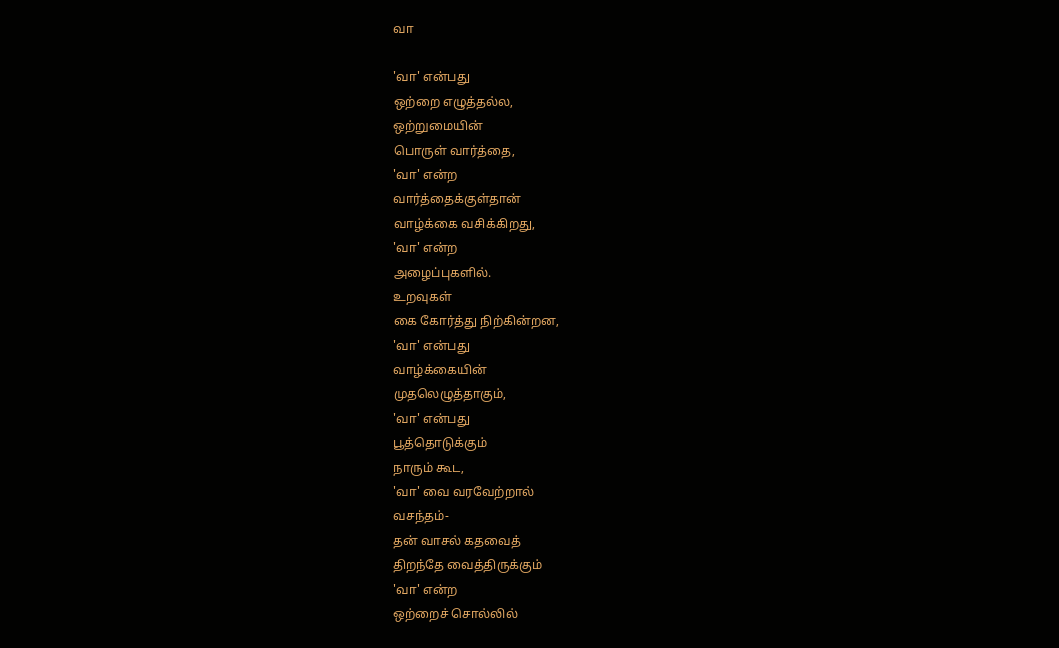வா

'வா' என்பது
ஒற்றை எழுத்தல்ல,
ஒற்றுமையின்
பொருள் வார்த்தை,
'வா' என்ற
வார்த்தைக்குள்தான்
வாழ்க்கை வசிக்கிறது,
'வா' என்ற
அழைப்புகளில்.
உறவுகள்
கை கோர்த்து நிற்கின்றன,
'வா' என்பது
வாழ்க்கையின்
முதலெழுத்தாகும்,
'வா' என்பது
பூத்தொடுக்கும்
நாரும் கூட,
'வா' வை வரவேற்றால்
வசந்தம்-
தன் வாசல் கதவைத்
திறந்தே வைத்திருக்கும்
'வா' என்ற
ஒற்றைச் சொல்லில்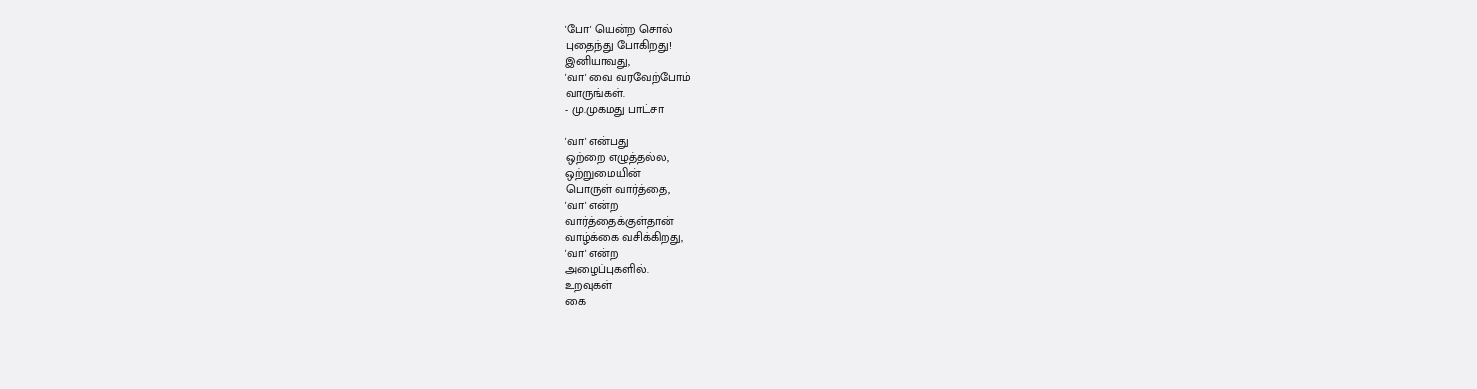'போ' யென்ற சொல்
புதைந்து போகிறது!
இனியாவது,
'வா' வை வரவேற்போம்
வாருங்கள்.
- மு.முகமது பாட்சா

'வா' என்பது
ஒற்றை எழுத்தல்ல,
ஒற்றுமையின்
பொருள் வார்த்தை,
'வா' என்ற
வார்த்தைக்குள்தான்
வாழ்க்கை வசிக்கிறது,
'வா' என்ற
அழைப்புகளில்.
உறவுகள்
கை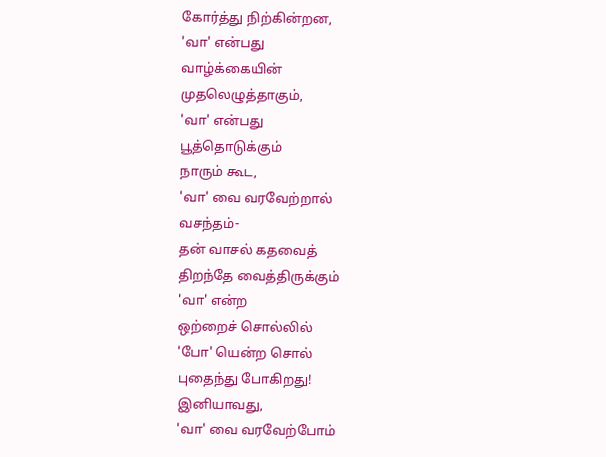கோர்த்து நிற்கின்றன,
'வா' என்பது
வாழ்க்கையின்
முதலெழுத்தாகும்,
'வா' என்பது
பூத்தொடுக்கும்
நாரும் கூட,
'வா' வை வரவேற்றால்
வசந்தம்-
தன் வாசல் கதவைத்
திறந்தே வைத்திருக்கும்
'வா' என்ற
ஒற்றைச் சொல்லில்
'போ' யென்ற சொல்
புதைந்து போகிறது!
இனியாவது,
'வா' வை வரவேற்போம்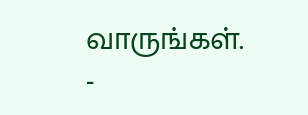வாருங்கள்.
-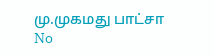மு.முகமது பாட்சா
No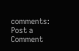comments:
Post a Comment